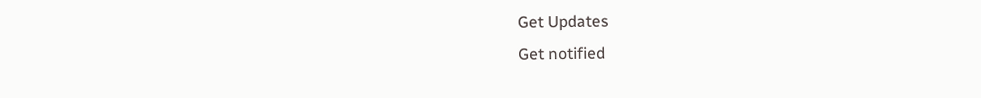Get Updates
Get notified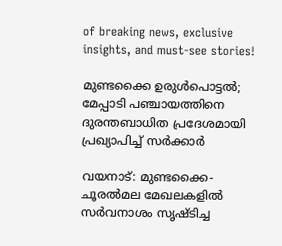of breaking news, exclusive insights, and must-see stories!

മുണ്ടക്കൈ ഉരുൾപൊട്ടൽ; മേപ്പാടി പഞ്ചായത്തിനെ ദുരന്തബാധിത പ്രദേശമായി പ്രഖ്യാപിച്ച് സർക്കാർ

വയനാട്: മുണ്ടക്കൈ-ചൂരൽമല മേഖലകളിൽ സർവനാശം സൃഷ്‌ടിച്ച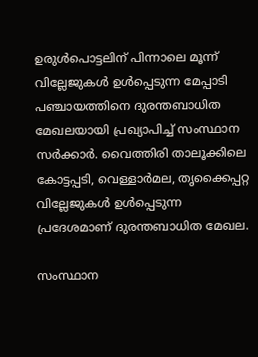ഉരുൾപൊട്ടലിന് പിന്നാലെ മൂന്ന് വില്ലേജുകൾ ഉൾപ്പെടുന്ന മേപ്പാടി പഞ്ചായത്തിനെ ദുരന്തബാധിത മേഖലയായി പ്രഖ്യാപിച്ച് സംസ്ഥാന സർക്കാർ. വൈത്തിരി താലൂക്കിലെ കോട്ടപ്പടി, വെള്ളാർമല, തൃക്കൈപ്പറ്റ വില്ലേജുകൾ ഉൾപ്പെടുന്ന പ്രദേശമാണ് ദുരന്തബാധിത മേഖല.

സംസ്ഥാന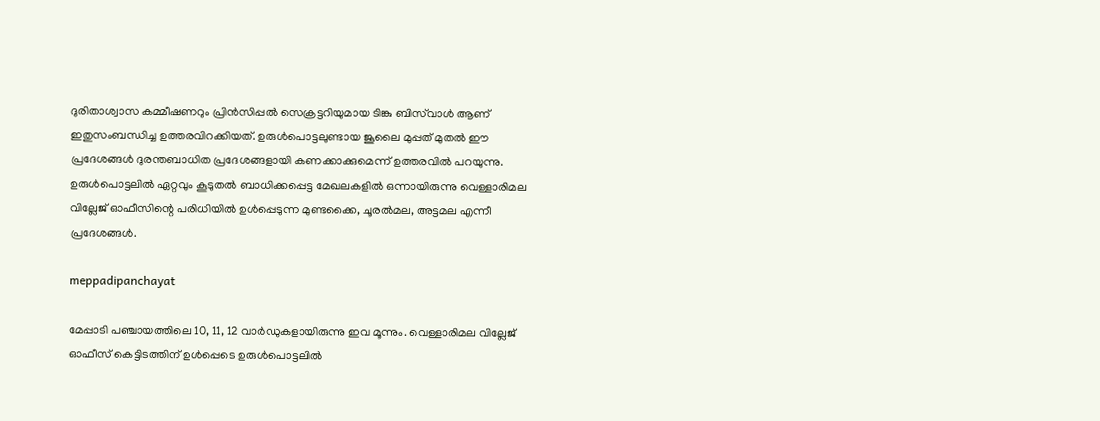ദുരിതാശ്വാസ കമ്മീഷണറും പ്രിന്‍സിപ്പല്‍ സെക്രട്ടറിയുമായ ടിങ്കു ബിസ്‌വാള്‍ ആണ് ഇതുസംബന്ധിച്ച ഉത്തരവിറക്കിയത്. ഉരുൾപൊട്ടലുണ്ടായ ജൂലൈ മുപ്പത് മുതൽ ഈ പ്രദേശങ്ങൾ ദുരന്തബാധിത പ്രദേശങ്ങളായി കണക്കാക്കുമെന്ന് ഉത്തരവിൽ പറയുന്നു. ഉരുൾപൊട്ടലിൽ ഏറ്റവും കൂടുതൽ ബാധിക്കപ്പെട്ട മേഖലകളിൽ ഒന്നായിരുന്നു വെള്ളാരിമല വില്ലേജ് ഓഫീസിന്റെ പരിധിയിൽ ഉൾപ്പെടുന്ന മുണ്ടക്കൈ, ചൂരൽമല, അട്ടമല എന്നീ പ്രദേശങ്ങൾ.

meppadipanchayat

മേപ്പാടി പഞ്ചായത്തിലെ 10, 11, 12 വാർഡുകളായിരുന്നു ഇവ മൂന്നും. വെള്ളാരിമല വില്ലേജ് ഓഫീസ് കെട്ടിടത്തിന് ഉൾപ്പെടെ ഉരുൾപൊട്ടലിൽ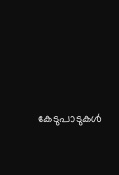കേടുപാടുകൾ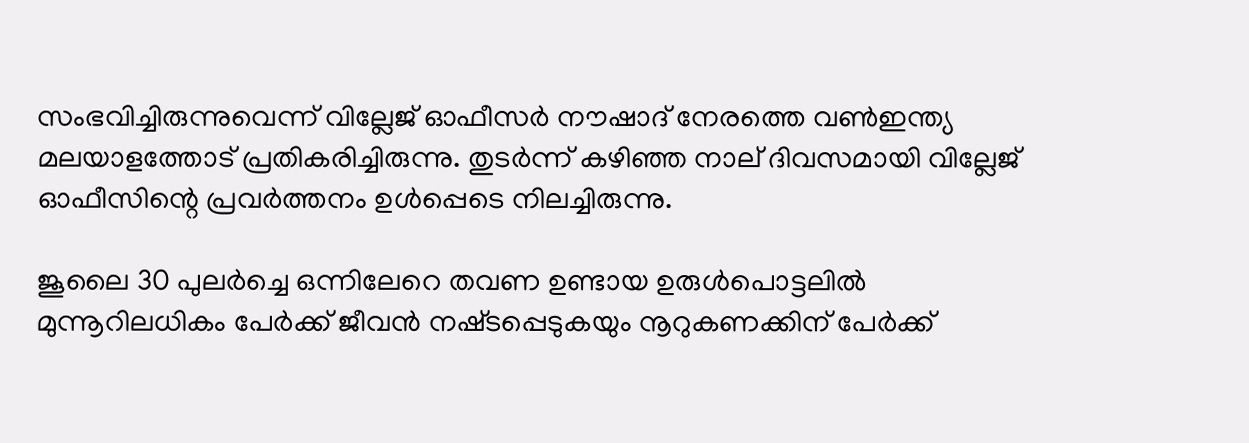സംഭവിച്ചിരുന്നുവെന്ന് വില്ലേജ് ഓഫീസർ നൗഷാദ് നേരത്തെ വൺഇന്ത്യ മലയാളത്തോട് പ്രതികരിച്ചിരുന്നു. തുടർന്ന് കഴിഞ്ഞ നാല് ദിവസമായി വില്ലേജ് ഓഫീസിന്റെ പ്രവർത്തനം ഉൾപ്പെടെ നിലച്ചിരുന്നു.

ജൂലൈ 30 പുലര്‍ച്ചെ ഒന്നിലേറെ തവണ ഉണ്ടായ ഉരുള്‍പൊട്ടലില്‍ മുന്നൂറിലധികം പേര്‍ക്ക് ജീവന്‍ നഷ്‌ടപ്പെടുകയും നൂറുകണക്കിന് പേര്‍ക്ക്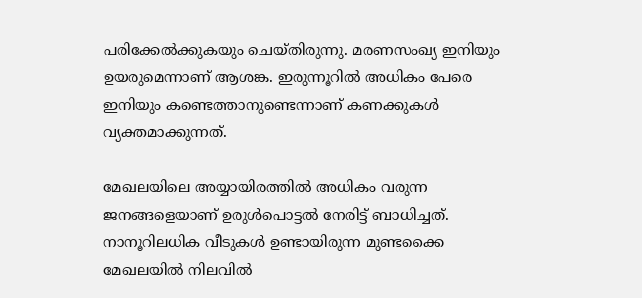പരിക്കേല്‍ക്കുകയും ചെയ്‌തിരുന്നു. മരണസംഖ്യ ഇനിയും ഉയരുമെന്നാണ് ആശങ്ക. ഇരുന്നൂറിൽ അധികം പേരെ ഇനിയും കണ്ടെത്താനുണ്ടെന്നാണ് കണക്കുകൾ വ്യക്തമാക്കുന്നത്.

മേഖലയിലെ അയ്യായിരത്തിൽ അധികം വരുന്ന ജനങ്ങളെയാണ് ഉരുൾപൊട്ടൽ നേരിട്ട് ബാധിച്ചത്. നാനൂറിലധിക വീടുകൾ ഉണ്ടായിരുന്ന മുണ്ടക്കൈ മേഖലയിൽ നിലവിൽ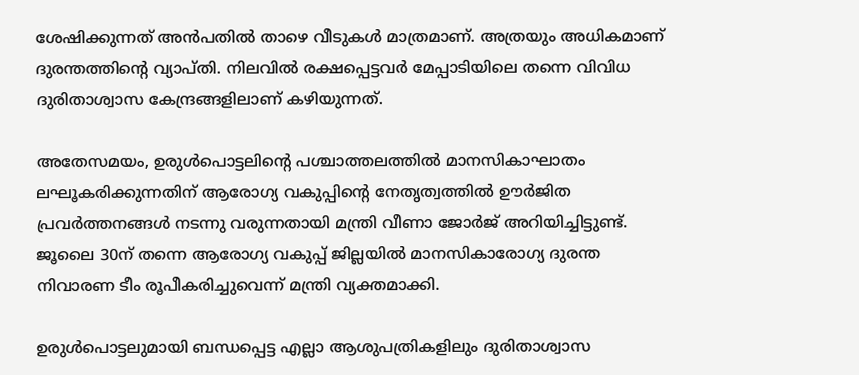ശേഷിക്കുന്നത് അൻപതിൽ താഴെ വീടുകൾ മാത്രമാണ്. അത്രയും അധികമാണ് ദുരന്തത്തിന്റെ വ്യാപ്‌തി. നിലവിൽ രക്ഷപ്പെട്ടവർ മേപ്പാടിയിലെ തന്നെ വിവിധ ദുരിതാശ്വാസ കേന്ദ്രങ്ങളിലാണ് കഴിയുന്നത്.

അതേസമയം, ഉരുള്‍പൊട്ടലിന്റെ പശ്ചാത്തലത്തില്‍ മാനസികാഘാതം ലഘൂകരിക്കുന്നതിന് ആരോഗ്യ വകുപ്പിന്റെ നേതൃത്വത്തില്‍ ഊര്‍ജിത പ്രവര്‍ത്തനങ്ങള്‍ നടന്നു വരുന്നതായി മന്ത്രി വീണാ ജോര്‍ജ് അറിയിച്ചിട്ടുണ്ട്. ജൂലൈ 30ന് തന്നെ ആരോഗ്യ വകുപ്പ് ജില്ലയില്‍ മാനസികാരോഗ്യ ദുരന്ത നിവാരണ ടീം രൂപീകരിച്ചുവെന്ന് മന്ത്രി വ്യക്തമാക്കി.

ഉരുള്‍പൊട്ടലുമായി ബന്ധപ്പെട്ട എല്ലാ ആശുപത്രികളിലും ദുരിതാശ്വാസ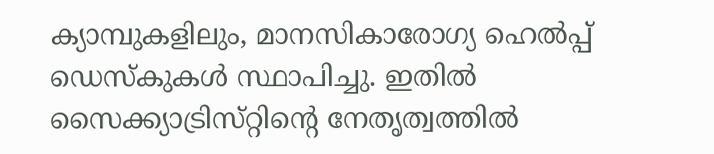ക്യാമ്പുകളിലും, മാനസികാരോഗ്യ ഹെല്‍പ്പ് ഡെസ്‌കുകള്‍ സ്ഥാപിച്ചു. ഇതില്‍ സൈക്ക്യാട്രിസ്‌റ്റിന്റെ നേതൃത്വത്തില്‍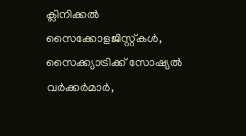ക്ലിനിക്കല്‍ സൈക്കോളജിസ്റ്റ്കള്‍, സൈക്ക്യാട്രിക്ക് സോഷ്യല്‍ വര്‍ക്കര്‍മാര്‍,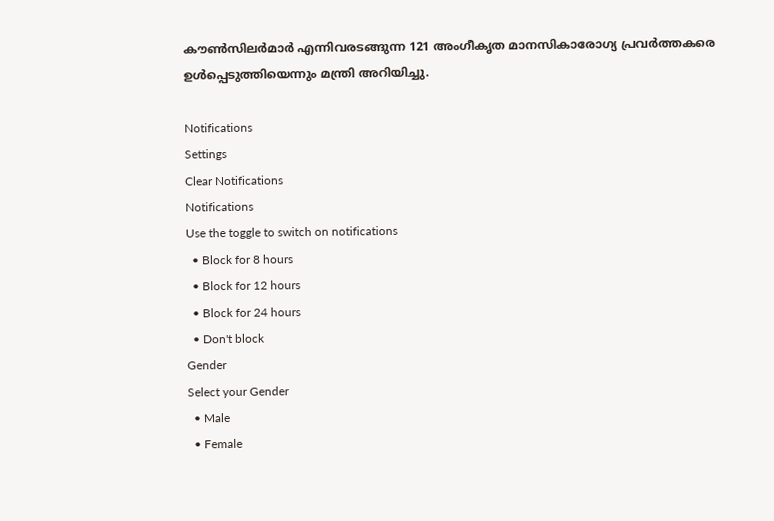കൗണ്‍സിലര്‍മാര്‍ എന്നിവരടങ്ങുന്ന 121 അംഗീകൃത മാനസികാരോഗ്യ പ്രവര്‍ത്തകരെ ഉൾപ്പെടുത്തിയെന്നും മന്ത്രി അറിയിച്ചു.

Notifications
Settings
Clear Notifications
Notifications
Use the toggle to switch on notifications
  • Block for 8 hours
  • Block for 12 hours
  • Block for 24 hours
  • Don't block
Gender
Select your Gender
  • Male
  • Female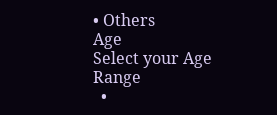• Others
Age
Select your Age Range
  •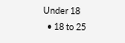Under 18
  • 18 to 25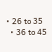• 26 to 35
  • 36 to 45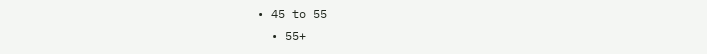• 45 to 55
  • 55+